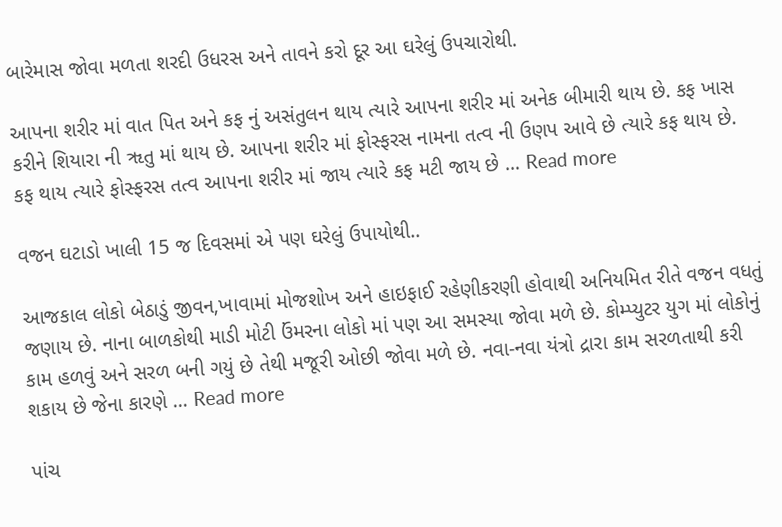બારેમાસ જોવા મળતા શરદી ઉધરસ અને તાવને કરો દૂર આ ઘરેલું ઉપચારોથી.

આપના શરીર માં વાત પિત અને કફ નું અસંતુલન થાય ત્યારે આપના શરીર માં અનેક બીમારી થાય છે. કફ ખાસ કરીને શિયારા ની ૠતુ માં થાય છે. આપના શરીર માં ફોસ્ફરસ નામના તત્વ ની ઉણપ આવે છે ત્યારે કફ થાય છે. કફ થાય ત્યારે ફોસ્ફરસ તત્વ આપના શરીર માં જાય ત્યારે કફ મટી જાય છે … Read more

વજન ઘટાડો ખાલી 15 જ દિવસમાં એ પણ ઘરેલું ઉપાયોથી..

આજકાલ લોકો બેઠાડું જીવન,ખાવામાં મોજશોખ અને હાઇફાઈ રહેણીકરણી હોવાથી અનિયમિત રીતે વજન વધતું જણાય છે. નાના બાળકોથી માડી મોટી ઉંમરના લોકો માં પણ આ સમસ્યા જોવા મળે છે. કોમ્પ્યુટર યુગ માં લોકોનું કામ હળવું અને સરળ બની ગયું છે તેથી મજૂરી ઓછી જોવા મળે છે. નવા-નવા યંત્રો દ્રારા કામ સરળતાથી કરી શકાય છે જેના કારણે … Read more

પાંચ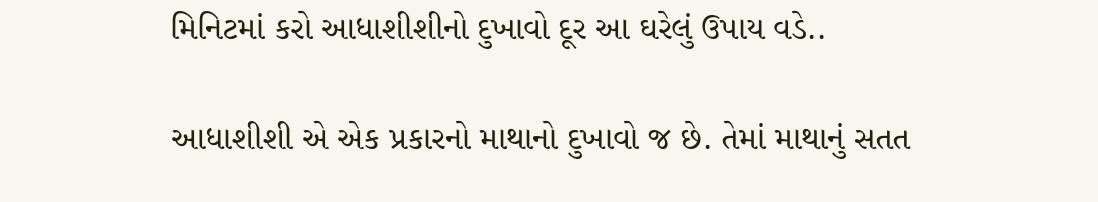મિનિટમાં કરો આધાશીશીનો દુખાવો દૂર આ ઘરેલું ઉપાય વડે..

આધાશીશી એ એક પ્રકારનો માથાનો દુખાવો જ છે. તેમાં માથાનું સતત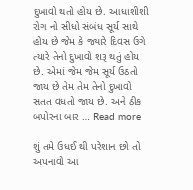દુખાવો થતો હોય છે. આધાશીશી રોગ નો સીધો સંબંધ સૂર્ય સાથે હોય છે જેમ કે જ્યારે દિવસ ઉગે ત્યારે તેનો દુખાવો શરૂ થતું હોય છે. એમાં જેમ જેમ સૂર્ય ઉઠતો જાય છે તેમ તેમ તેનો દુખાવો સતત વધતો જાય છે. અને ઠીક બપોરના બાર … Read more

શું તમે ઉધઈ થી પરેશાન છો તો અપનાવો આ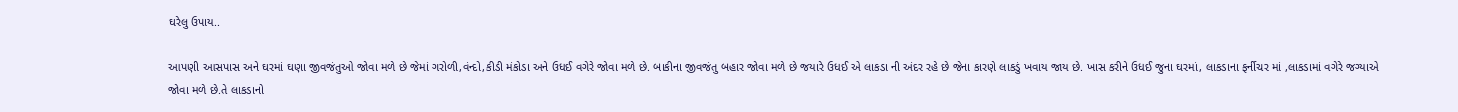ઘરેલુ ઉપાય..

આપણી આસપાસ અને ઘરમાં ઘણા જીવજંતુઓ જોવા મળે છે જેમાં ગરોળી,વંન્દો,કીડી મંકોડા અને ઉધઈ વગેરે જોવા મળે છે. બાકીના જીવજંતુ બહાર જોવા મળે છે જયારે ઉધઈ એ લાકડા ની અંદર રહે છે જેના કારણે લાકડું ખવાય જાય છે. ખાસ કરીને ઉધઈ જુના ઘરમાં, લાકડાના ફર્નીચર માં ,લાકડામાં વગેરે જગ્યાએ જોવા મળે છે.તે લાકડાનો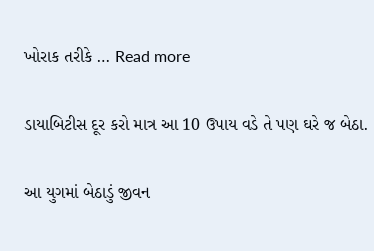ખોરાક તરીકે … Read more

ડાયાબિટીસ દૂર કરો માત્ર આ 10 ઉપાય વડે તે પણ ઘરે જ બેઠા.

આ યુગમાં બેઠાડું જીવન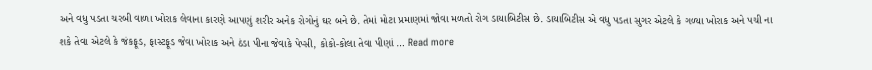અને વધુ પડતા ચરબી વાળા ખોરાક લેવાના કારણે આપણું શરીર અનેક રોગોનું ઘર બને છે. તેમાં મોટા પ્રમાણમાં જોવા મળતો રોગ ડાયાબિટીસ છે. ડાયાબિટીસ એ વધુ પડતા સુગર એટલે કે ગળ્યા ખોરાક અને પચી ના શકે તેવા એટલે કે જંકફૂડ, ફાસ્ટફૂડ જેવા ખોરાક અને ઠંડા પીના જેવાકે પેપ્સી, કોકો-કોલા તેવા પીણાં … Read more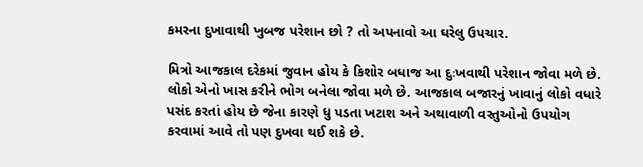કમરના દુખાવાથી ખુબજ પરેશાન છો ? તો અપનાવો આ ઘરેલુ ઉપચાર.

મિત્રો આજકાલ દરેકમાં જુવાન હોય કે કિશોર બધાજ આ દુઃખવાથી પરેશાન જોવા મળે છે. લોકો એનો ખાસ કરીને ભોગ બનેલા જોવા મળે છે. આજકાલ બજારનું ખાવાનું લોકો વધારે પસંદ કરતાં હોય છે જેના કારણે ધુ પડતા ખટાશ અને અથાવાળી વસ્તુઓનો ઉપયોગ કરવામાં આવે તો પણ દુખવા થઈ શકે છે.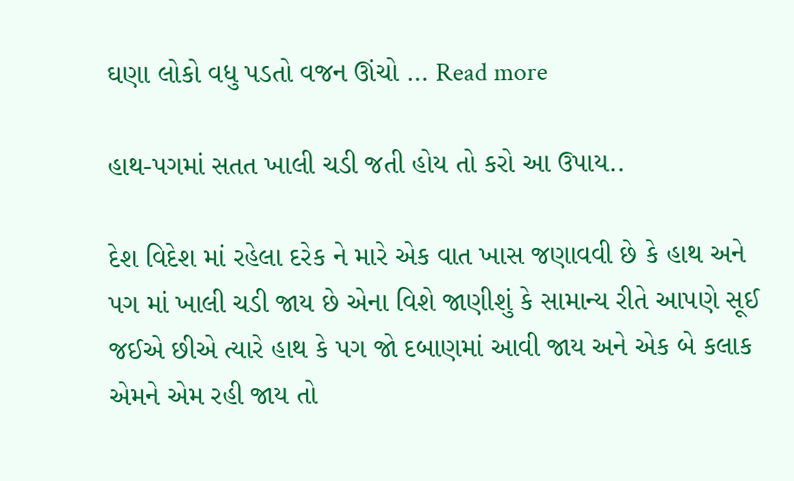ઘણા લોકો વધુ પડતો વજન ઊંચો … Read more

હાથ-પગમાં સતત ખાલી ચડી જતી હોય તો કરો આ ઉપાય..

દેશ વિદેશ માં રહેલા દરેક ને મારે એક વાત ખાસ જણાવવી છે કે હાથ અને પગ માં ખાલી ચડી જાય છે એના વિશે જાણીશું કે સામાન્ય રીતે આપણે સૂઈ જઈએ છીએ ત્યારે હાથ કે પગ જો દબાણમાં આવી જાય અને એક બે કલાક એમને એમ રહી જાય તો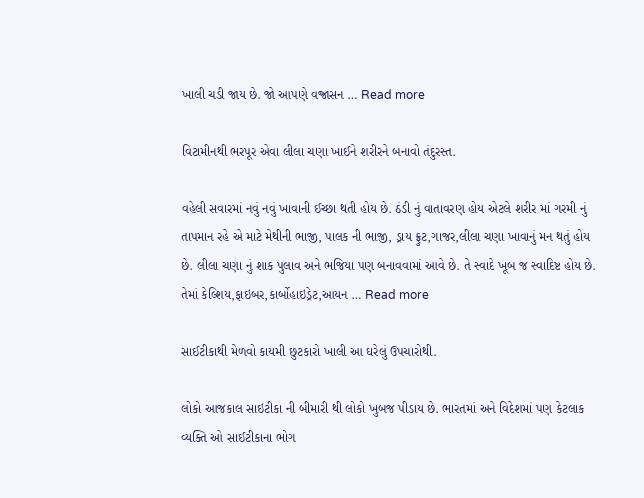ખાલી ચડી જાય છે. જો આપણે વજ્રાસન … Read more

વિટામીનથી ભરપૂર એવા લીલા ચણા ખાઈને શરીરને બનાવો તંદુરસ્ત.

વહેલી સવારમાં નવું નવું ખાવાની ઈચ્છા થતી હોય છે. ઠંડી નું વાતાવરણ હોય એટલે શરીર માં ગરમી નું તાપમાન રહે એ માટે મેથીની ભાજી, પાલક ની ભાજી, ડ્રાય ફ્રુટ,ગાજર,લીલા ચણા ખાવાનું મન થતું હોય છે. લીલા ચણા નું શાક પુલાવ અને ભજિયા પણ બનાવવામાં આવે છે. તે સ્વાદે ખૂબ જ સ્વાદિષ્ટ હોય છે. તેમાં કેલ્શિય,ફાઇબર,કાર્બોહાઇડ્રેટ,આયન … Read more

સાઈટીકાથી મેળવો કાયમી છુટકારો ખાલી આ ઘરેલું ઉપચારોથી.

લોકો આજકાલ સાઇટીકા ની બીમારી થી લોકો ખુબજ પીડાય છે. ભારતમાં અને વિદેશમાં પણ કેટલાક વ્યક્તિ ઓ સાઈટીકાના ભોગ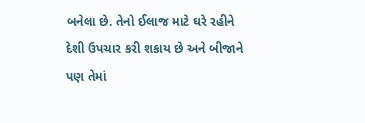બનેલા છે. તેનો ઈલાજ માટે ઘરે રહીને દેશી ઉપચાર કરી શકાય છે અને બીજાને પણ તેમાં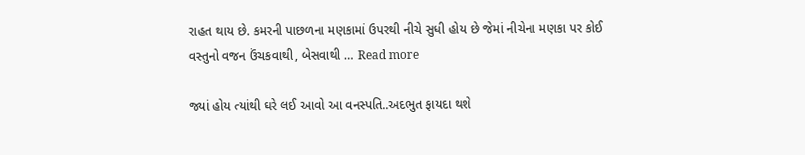રાહત થાય છે. કમરની પાછળના મણકામાં ઉપરથી નીચે સુધી હોય છે જેમાં નીચેના મણકા પર કોઈ વસ્તુનો વજન ઉંચકવાથી, બેસવાથી … Read more

જ્યાં હોય ત્યાંથી ઘરે લઈ આવો આ વનસ્પતિ..અદભુત ફાયદા થશે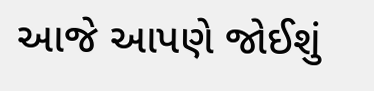આજે આપણે જોઈશું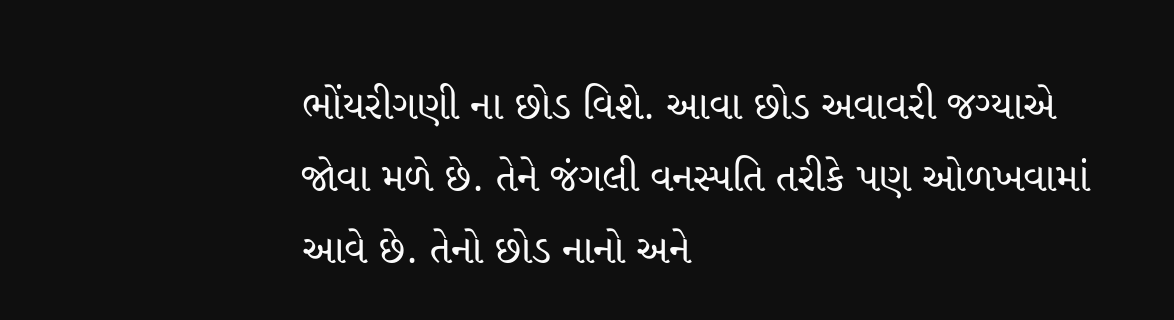ભોંયરીગણી ના છોડ વિશે. આવા છોડ અવાવરી જગ્યાએ જોવા મળે છે. તેને જંગલી વનસ્પતિ તરીકે પણ ઓળખવામાં આવે છે. તેનો છોડ નાનો અને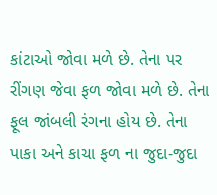કાંટાઓ જોવા મળે છે. તેના પર રીંગણ જેવા ફળ જોવા મળે છે. તેના ફૂલ જાંબલી રંગના હોય છે. તેના પાકા અને કાચા ફળ ના જુદા-જુદા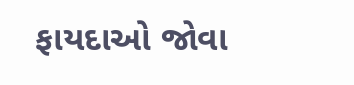ફાયદાઓ જોવા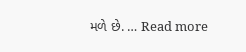મળે છે. … Read more